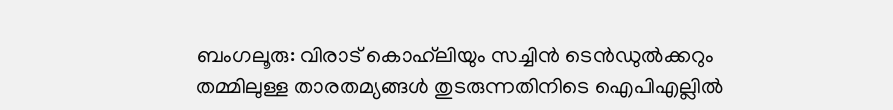ബംഗലൂരു: വിരാട് കൊഹ്‌ലിയും സച്ചിന്‍ ടെന്‍ഡുല്‍ക്കറും തമ്മിലുള്ള താരതമ്യങ്ങള്‍ തുടരുന്നതിനിടെ ഐപിഎല്ലില്‍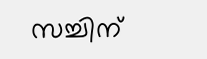സച്ചിന്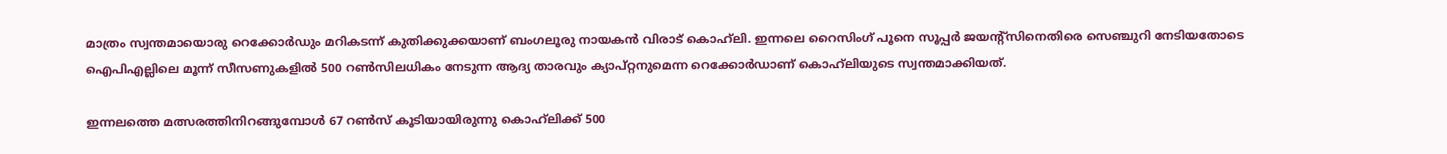മാത്രം സ്വന്തമായൊരു റെക്കോര്‍ഡും മറികടന്ന് കുതിക്കുക്കയാണ് ബംഗലൂരു നായകന്‍ വിരാട് കൊഹ്‌ലി. ഇന്നലെ റൈസിംഗ് പൂനെ സൂപ്പര്‍ ജയന്റ്സിനെതിരെ സെഞ്ചുറി നേടിയതോടെ ഐപിഎല്ലിലെ മൂന്ന് സീസണുകളില്‍ 500 റണ്‍സിലധികം നേടുന്ന ആദ്യ താരവും ക്യാപ്റ്റനുമെന്ന റെക്കോര്‍ഡാണ് കൊഹ്‌ലിയുടെ സ്വന്തമാക്കിയത്.

ഇന്നലത്തെ മത്സരത്തിനിറങ്ങുമ്പോള്‍ 67 റണ്‍സ് കൂടിയായിരുന്നു കൊഹ്‌ലിക്ക് 500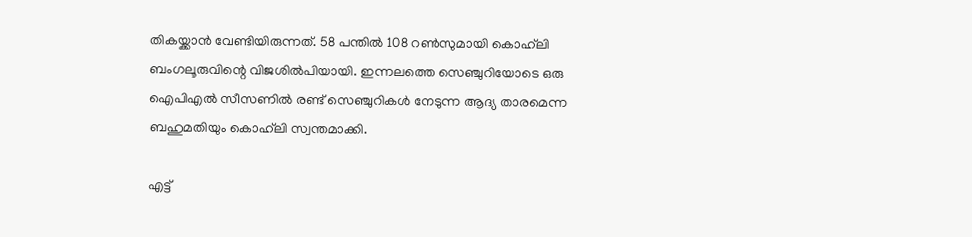തികയ്ക്കാന്‍ വേണ്ടിയിരുന്നത്. 58 പന്തില്‍ 108 റണ്‍സുമായി കൊഹ്‌ലി ബംഗലൂരുവിന്റെ വിജശില്‍പിയായി. ഇന്നലത്തെ സെഞ്ചുറിയോടെ ഒരു ഐപിഎല്‍ സീസണില്‍ രണ്ട് സെഞ്ചുറികള്‍ നേടുന്ന ആദ്യ താരമെന്ന ബഹുമതിയും കൊഹ്‌ലി സ്വന്തമാക്കി.

എട്ട്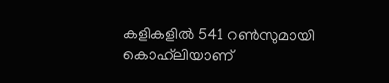കളികളില്‍ 541 റണ്‍സുമായി കൊഹ്‌ലിയാണ്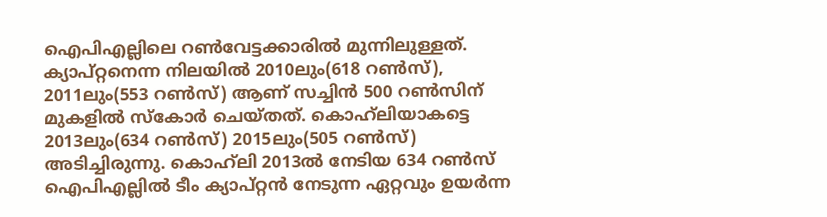ഐപിഎല്ലിലെ റണ്‍വേട്ടക്കാരില്‍ മുന്നിലുള്ളത്. ക്യാപ്റ്റനെന്ന നിലയില്‍ 2010ലും(618 റണ്‍സ്), 2011ലും(553 റണ്‍സ്) ആണ് സച്ചിന്‍ 500 റണ്‍സിന് മുകളില്‍ സ്കോര്‍ ചെയ്തത്. കൊഹ്‌ലിയാകട്ടെ 2013ലും(634 റണ്‍സ്) 2015ലും(505 റണ്‍സ്) അടിച്ചിരുന്നു. കൊഹ്‌ലി 2013ല്‍ നേടിയ 634 റണ്‍സ് ഐപിഎല്ലില്‍ ടീം ക്യാപ്റ്റന്‍ നേടുന്ന ഏറ്റവും ഉയര്‍ന്ന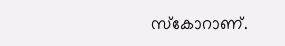സ്കോറാണ്.